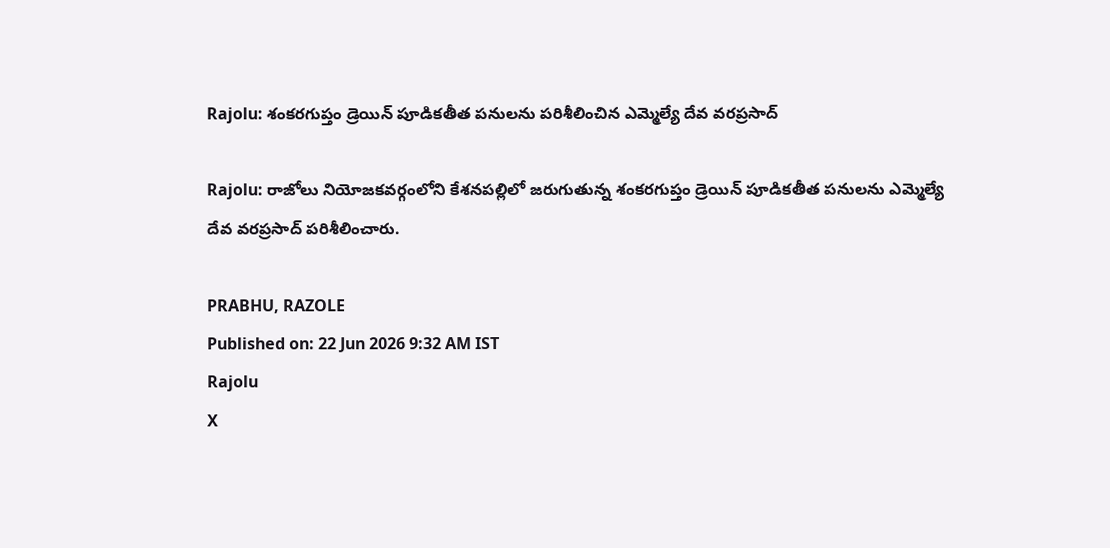Rajolu: శంకరగుప్తం డ్రెయిన్ పూడికతీత పనులను పరిశీలించిన ఎమ్మెల్యే దేవ వరప్రసాద్

Rajolu: రాజోలు నియోజకవర్గంలోని కేశనపల్లిలో జరుగుతున్న శంకరగుప్తం డ్రెయిన్ పూడికతీత పనులను ఎమ్మెల్యే దేవ వరప్రసాద్ పరిశీలించారు.

PRABHU, RAZOLE
Published on: 22 Jun 2026 9:32 AM IST
Rajolu
X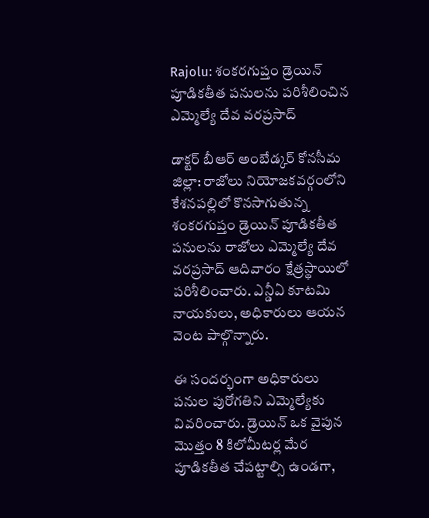Rajolu: శంకరగుప్తం డ్రెయిన్ పూడికతీత పనులను పరిశీలించిన ఎమ్మెల్యే దేవ వరప్రసాద్

డాక్టర్ బీఆర్ అంబేడ్కర్ కోనసీమ జిల్లా: రాజోలు నియోజకవర్గంలోని కేశనపల్లిలో కొనసాగుతున్న శంకరగుప్తం డ్రెయిన్ పూడికతీత పనులను రాజోలు ఎమ్మెల్యే దేవ వరప్రసాద్ ఆదివారం క్షేత్రస్థాయిలో పరిశీలించారు. ఎన్డీఏ కూటమి నాయకులు, అధికారులు ఆయన వెంట పాల్గొన్నారు.

ఈ సందర్భంగా అధికారులు పనుల పురోగతిని ఎమ్మెల్యేకు వివరించారు. డ్రెయిన్ ఒక వైపున మొత్తం 8 కిలోమీటర్ల మేర పూడికతీత చేపట్టాల్సి ఉండగా,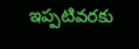ఇప్పటివరకు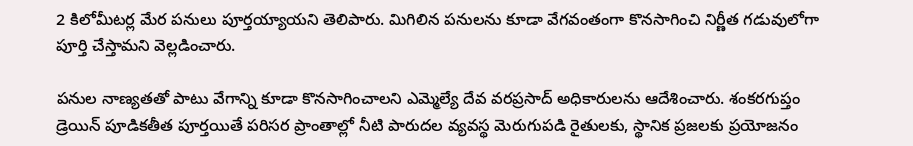2 కిలోమీటర్ల మేర పనులు పూర్తయ్యాయని తెలిపారు. మిగిలిన పనులను కూడా వేగవంతంగా కొనసాగించి నిర్ణీత గడువులోగా పూర్తి చేస్తామని వెల్లడించారు.

పనుల నాణ్యతతో పాటు వేగాన్ని కూడా కొనసాగించాలని ఎమ్మెల్యే దేవ వరప్రసాద్ అధికారులను ఆదేశించారు. శంకరగుప్తం డ్రెయిన్ పూడికతీత పూర్తయితే పరిసర ప్రాంతాల్లో నీటి పారుదల వ్యవస్థ మెరుగుపడి రైతులకు, స్థానిక ప్రజలకు ప్రయోజనం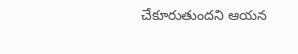చేకూరుతుందని ఆయన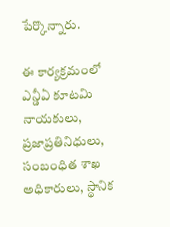పేర్కొన్నారు.

ఈ కార్యక్రమంలో ఎన్డీఏ కూటమి నాయకులు, ప్రజాప్రతినిధులు, సంబంధిత శాఖ అధికారులు, స్థానిక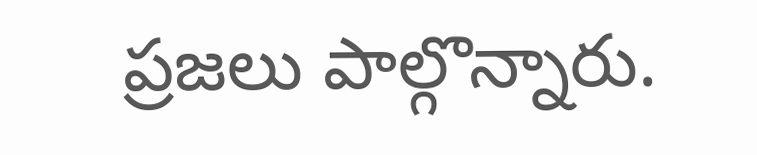ప్రజలు పాల్గొన్నారు.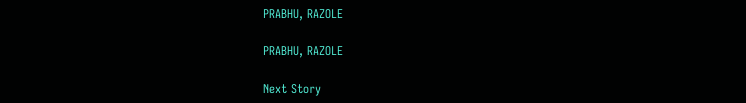PRABHU, RAZOLE

PRABHU, RAZOLE

Next Story